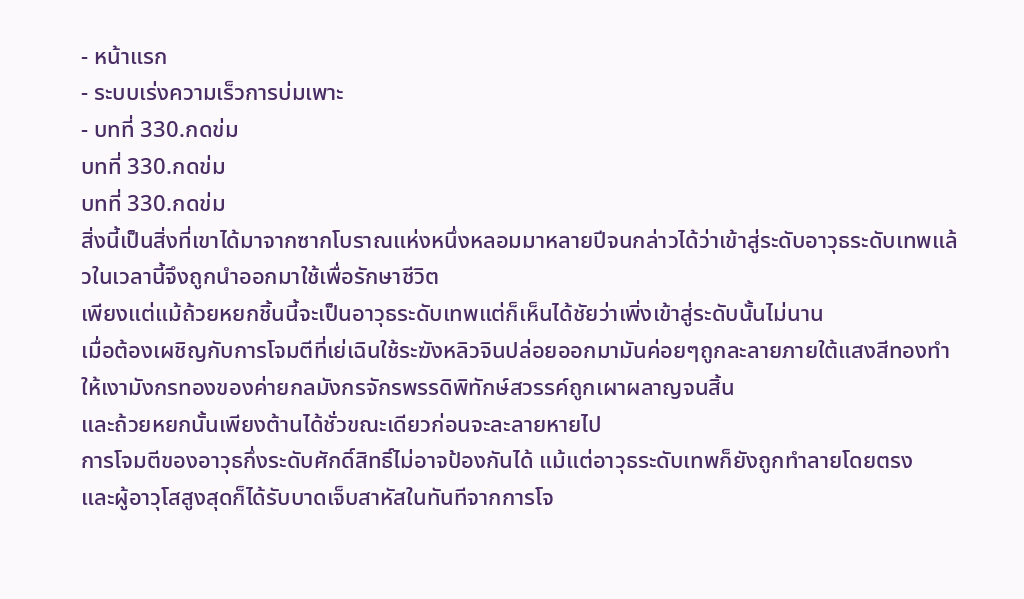- หน้าแรก
- ระบบเร่งความเร็วการบ่มเพาะ
- บทที่ 330.กดข่ม
บทที่ 330.กดข่ม
บทที่ 330.กดข่ม
สิ่งนี้เป็นสิ่งที่เขาได้มาจากซากโบราณแห่งหนึ่งหลอมมาหลายปีจนกล่าวได้ว่าเข้าสู่ระดับอาวุธระดับเทพแล้วในเวลานี้จึงถูกนำออกมาใช้เพื่อรักษาชีวิต
เพียงแต่แม้ถ้วยหยกชิ้นนี้จะเป็นอาวุธระดับเทพแต่ก็เห็นได้ชัยว่าเพิ่งเข้าสู่ระดับนั้นไม่นาน
เมื่อต้องเผชิญกับการโจมตีที่เย่เฉินใช้ระฆังหลิวจินปล่อยออกมามันค่อยๆถูกละลายภายใต้แสงสีทองทำให้เงามังกรทองของค่ายกลมังกรจักรพรรดิพิทักษ์สวรรค์ถูกเผาผลาญจนสิ้น
และถ้วยหยกนั้นเพียงต้านได้ชั่วขณะเดียวก่อนจะละลายหายไป
การโจมตีของอาวุธกึ่งระดับศักดิ์สิทธิ์ไม่อาจป้องกันได้ แม้แต่อาวุธระดับเทพก็ยังถูกทำลายโดยตรง
และผู้อาวุโสสูงสุดก็ได้รับบาดเจ็บสาหัสในทันทีจากการโจ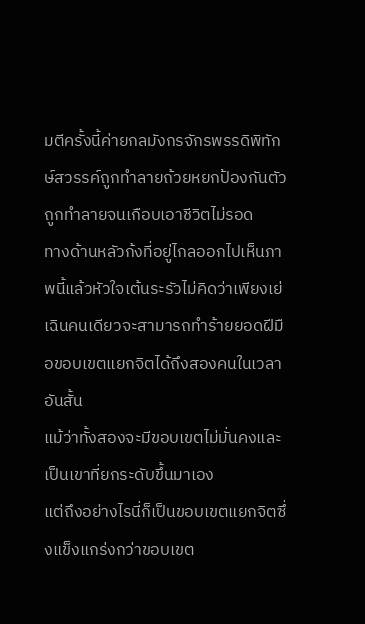มตีครั้งนี้ค่ายกลมังกรจักรพรรดิพิทักษ์สวรรค์ถูกทำลายถ้วยหยกป้องกันตัวถูกทำลายจนเกือบเอาชีวิตไม่รอด
ทางด้านหลัวก้งที่อยู่ไกลออกไปเห็นภาพนี้แล้วหัวใจเต้นระรัวไม่คิดว่าเพียงเย่เฉินคนเดียวจะสามารถทำร้ายยอดฝีมือขอบเขตแยกจิตได้ถึงสองคนในเวลาอันสั้น
แม้ว่าทั้งสองจะมีขอบเขตไม่มั่นคงและเป็นเขาที่ยกระดับขึ้นมาเอง
แต่ถึงอย่างไรนี่ก็เป็นขอบเขตแยกจิตซึ่งแข็งแกร่งกว่าขอบเขต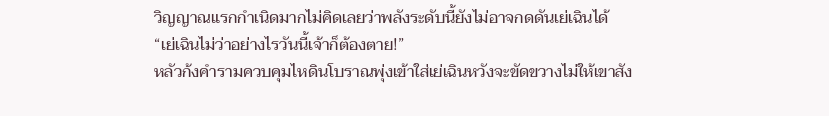วิญญาณแรกกำเนิดมากไม่คิดเลยว่าพลังระดับนี้ยังไม่อาจกดดันเย่เฉินได้
“เย่เฉินไม่ว่าอย่างไรวันนี้เจ้าก็ต้องตาย!”
หลัวก้งคำรามควบคุมไหดินโบราณพุ่งเข้าใส่เย่เฉินหวังจะขัดขวางไม่ให้เขาสัง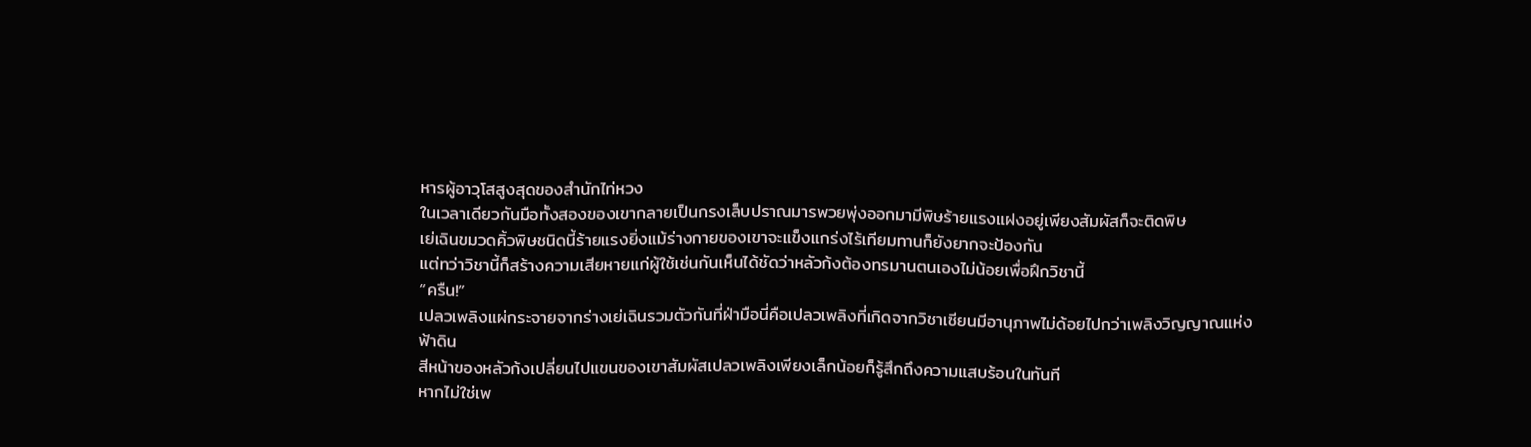หารผู้อาวุโสสูงสุดของสำนักไท่หวง
ในเวลาเดียวกันมือทั้งสองของเขากลายเป็นกรงเล็บปราณมารพวยพุ่งออกมามีพิษร้ายแรงแฝงอยู่เพียงสัมผัสก็จะติดพิษ
เย่เฉินขมวดคิ้วพิษชนิดนี้ร้ายแรงยิ่งแม้ร่างกายของเขาจะแข็งแกร่งไร้เทียมทานก็ยังยากจะป้องกัน
แต่ทว่าวิชานี้ก็สร้างความเสียหายแก่ผู้ใช้เช่นกันเห็นได้ชัดว่าหลัวก้งต้องทรมานตนเองไม่น้อยเพื่อฝึกวิชานี้
“ครืน!”
เปลวเพลิงแผ่กระจายจากร่างเย่เฉินรวมตัวกันที่ฝ่ามือนี่คือเปลวเพลิงที่เกิดจากวิชาเซียนมีอานุภาพไม่ด้อยไปกว่าเพลิงวิญญาณแห่งฟ้าดิน
สีหน้าของหลัวก้งเปลี่ยนไปแขนของเขาสัมผัสเปลวเพลิงเพียงเล็กน้อยก็รู้สึกถึงความแสบร้อนในทันที
หากไม่ใช่เพ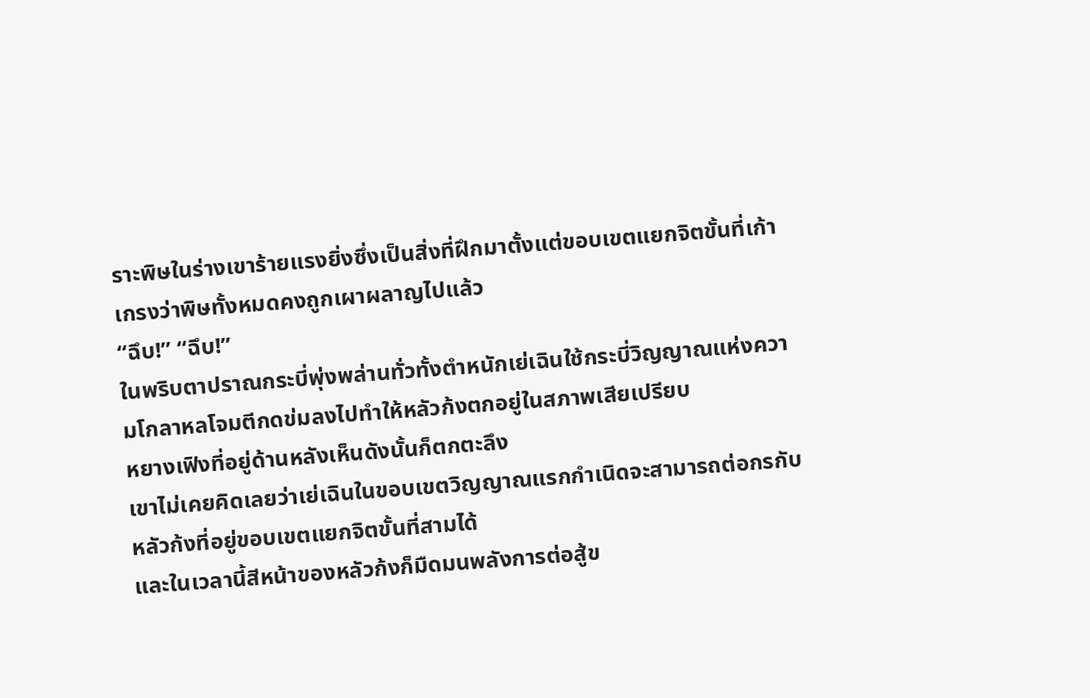ราะพิษในร่างเขาร้ายแรงยิ่งซึ่งเป็นสิ่งที่ฝึกมาตั้งแต่ขอบเขตแยกจิตขั้นที่เก้าเกรงว่าพิษทั้งหมดคงถูกเผาผลาญไปแล้ว
“ฉึบ!” “ฉึบ!”
ในพริบตาปราณกระบี่พุ่งพล่านทั่วทั้งตำหนักเย่เฉินใช้กระบี่วิญญาณแห่งความโกลาหลโจมตีกดข่มลงไปทำให้หลัวก้งตกอยู่ในสภาพเสียเปรียบ
หยางเฟิงที่อยู่ด้านหลังเห็นดังนั้นก็ตกตะลึง
เขาไม่เคยคิดเลยว่าเย่เฉินในขอบเขตวิญญาณแรกกำเนิดจะสามารถต่อกรกับหลัวก้งที่อยู่ขอบเขตแยกจิตขั้นที่สามได้
และในเวลานี้สีหน้าของหลัวก้งก็มืดมนพลังการต่อสู้ข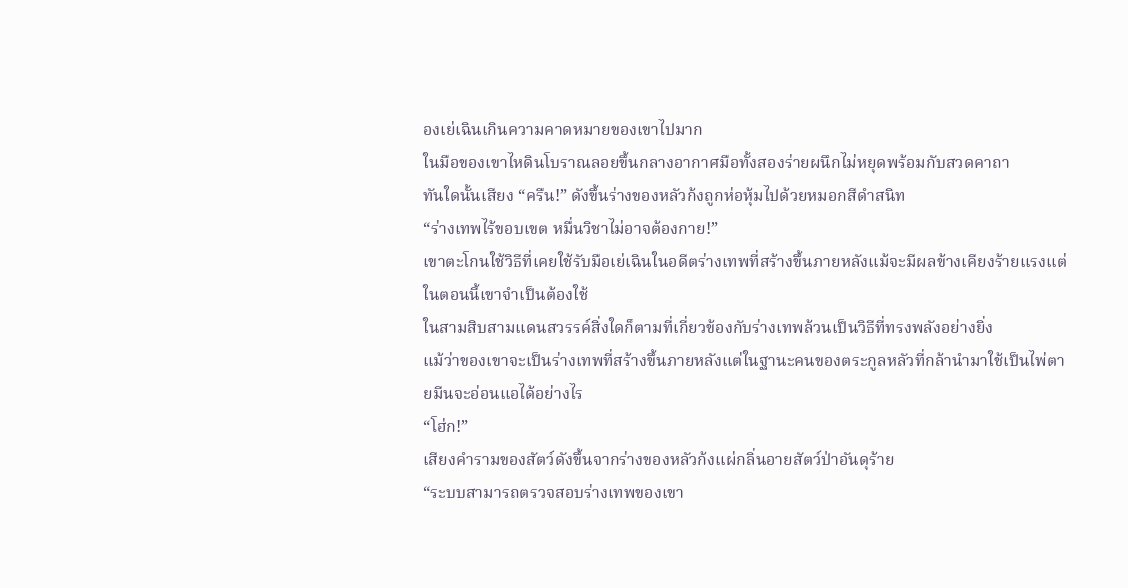องเย่เฉินเกินความคาดหมายของเขาไปมาก
ในมือของเขาไหดินโบราณลอยขึ้นกลางอากาศมือทั้งสองร่ายผนึกไม่หยุดพร้อมกับสวดคาถา
ทันใดนั้นเสียง “ครืน!” ดังขึ้นร่างของหลัวก้งถูกห่อหุ้มไปด้วยหมอกสีดำสนิท
“ร่างเทพไร้ขอบเขต หมื่นวิชาไม่อาจต้องกาย!”
เขาตะโกนใช้วิธีที่เคยใช้รับมือเย่เฉินในอดีตร่างเทพที่สร้างขึ้นภายหลังแม้จะมีผลข้างเคียงร้ายแรงแต่ในตอนนี้เขาจำเป็นต้องใช้
ในสามสิบสามแดนสวรรค์สิ่งใดก็ตามที่เกี่ยวข้องกับร่างเทพล้วนเป็นวิธีที่ทรงพลังอย่างยิ่ง
แม้ว่าของเขาจะเป็นร่างเทพที่สร้างขึ้นภายหลังแต่ในฐานะคนของตระกูลหลัวที่กล้านำมาใช้เป็นไพ่ตายมีนจะอ่อนแอได้อย่างไร
“โฮ่ก!”
เสียงคำรามของสัตว์ดังขึ้นจากร่างของหลัวก้งแผ่กลิ่นอายสัตว์ป่าอันดุร้าย
“ระบบสามารถตรวจสอบร่างเทพของเขา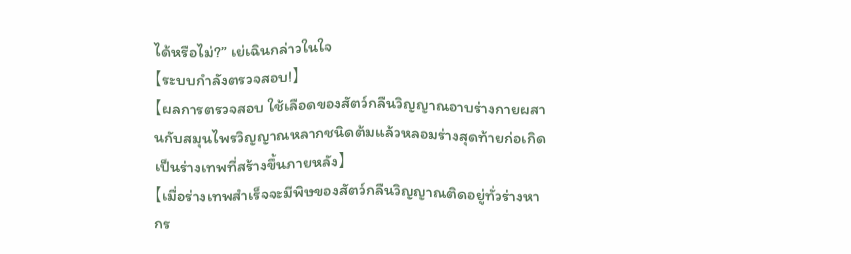ได้หรือไม่?” เย่เฉินกล่าวในใจ
【ระบบกำลังตรวจสอบ!】
【ผลการตรวจสอบ ใช้เลือดของสัตว์กลืนวิญญาณอาบร่างกายผสานกับสมุนไพรวิญญาณหลากชนิดต้มแล้วหลอมร่างสุดท้ายก่อเกิดเป็นร่างเทพที่สร้างขึ้นภายหลัง】
【เมื่อร่างเทพสำเร็จจะมีพิษของสัตว์กลืนวิญญาณติดอยู่ทั่วร่างหากร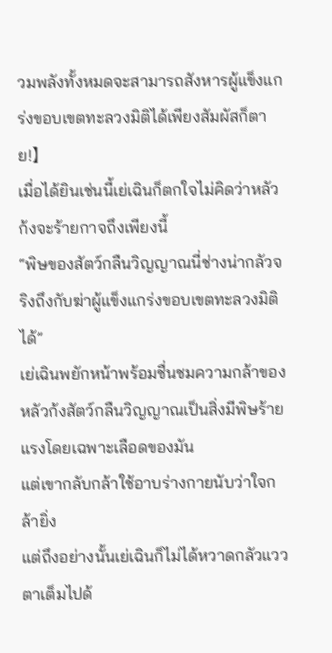วมพลังทั้งหมดจะสามารถสังหารผู้แข็งแกร่งขอบเขตทะลวงมิติได้เพียงสัมผัสก็ตาย!】
เมื่อได้ยินเช่นนี้เย่เฉินก็ตกใจไม่คิดว่าหลัวก้งจะร้ายกาจถึงเพียงนี้
“พิษของสัตว์กลืนวิญญาณนี่ช่างน่ากลัวจริงถึงกับฆ่าผู้แข็งแกร่งขอบเขตทะลวงมิติได้”
เย่เฉินพยักหน้าพร้อมชื่นชมความกล้าของหลัวก้งสัตว์กลืนวิญญาณเป็นสิ่งมีพิษร้ายแรงโดยเฉพาะเลือดของมัน
แต่เขากลับกล้าใช้อาบร่างกายนับว่าใจกล้ายิ่ง
แต่ถึงอย่างนั้นเย่เฉินก็ไม่ได้หวาดกลัวแววตาเต็มไปด้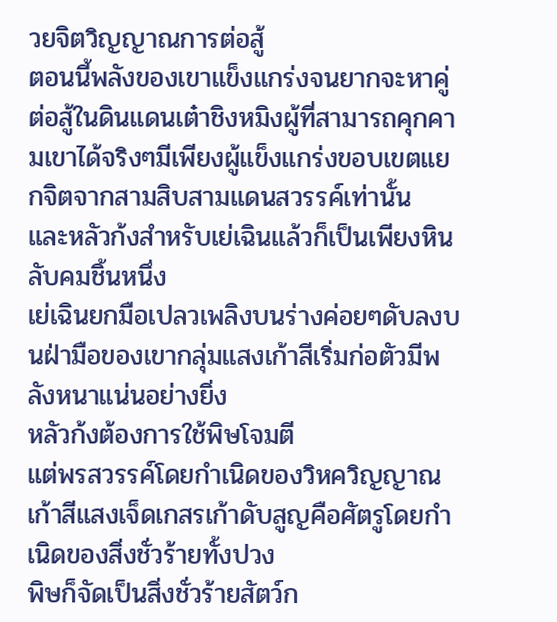วยจิตวิญญาณการต่อสู้
ตอนนี้พลังของเขาแข็งแกร่งจนยากจะหาคู่ต่อสู้ในดินแดนเต๋าชิงหมิงผู้ที่สามารถคุกคามเขาได้จริงๆมีเพียงผู้แข็งแกร่งขอบเขตแยกจิตจากสามสิบสามแดนสวรรค์เท่านั้น
และหลัวก้งสำหรับเย่เฉินแล้วก็เป็นเพียงหินลับคมชิ้นหนึ่ง
เย่เฉินยกมือเปลวเพลิงบนร่างค่อยๆดับลงบนฝ่ามือของเขากลุ่มแสงเก้าสีเริ่มก่อตัวมีพลังหนาแน่นอย่างยิ่ง
หลัวก้งต้องการใช้พิษโจมตี
แต่พรสวรรค์โดยกำเนิดของวิหควิญญาณเก้าสีแสงเจ็ดเกสรเก้าดับสูญคือศัตรูโดยกำเนิดของสิ่งชั่วร้ายทั้งปวง
พิษก็จัดเป็นสิ่งชั่วร้ายสัตว์ก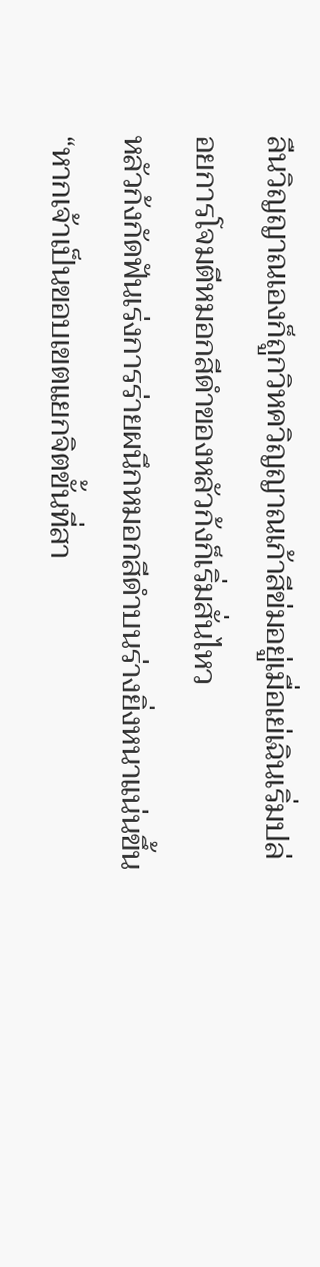ลืนวิญญาณเองก็ถูกวิหควิญญาณเก้าสีข่มอยู่เมื่อเย่เฉินเริ่มปล่อยการโจมตีหมอกสีดำของหลัวก้งก็เริ่มสั่นไหว
หลัวก้งกัดฟันเร่งการร่ายผนึกหมอกสีดำบนร่างยิ่งหนาแน่นขึ้น
“หากเจ้าเป็นขอบเขตแยกจิตขั้นที่สา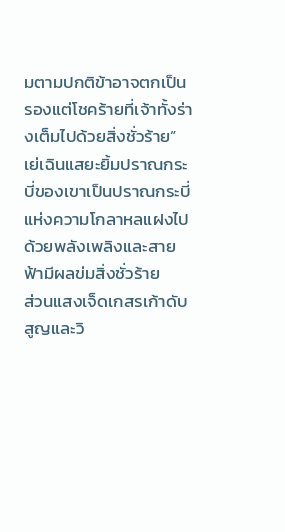มตามปกติข้าอาจตกเป็นรองแต่โชคร้ายที่เจ้าทั้งร่างเต็มไปด้วยสิ่งชั่วร้าย”
เย่เฉินแสยะยิ้มปราณกระบี่ของเขาเป็นปราณกระบี่แห่งความโกลาหลแฝงไปด้วยพลังเพลิงและสายฟ้ามีผลข่มสิ่งชั่วร้าย
ส่วนแสงเจ็ดเกสรเก้าดับสูญและวิ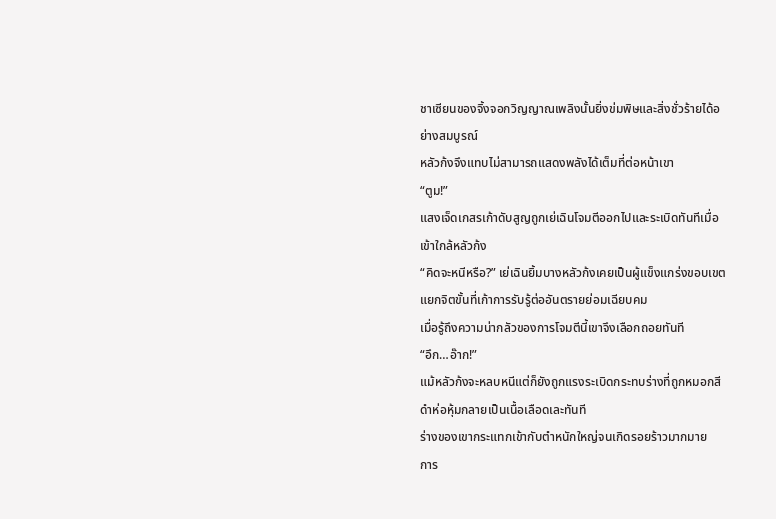ชาเซียนของจิ้งจอกวิญญาณเพลิงนั้นยิ่งข่มพิษและสิ่งชั่วร้ายได้อย่างสมบูรณ์
หลัวก้งจึงแทบไม่สามารถแสดงพลังได้เต็มที่ต่อหน้าเขา
“ตูม!”
แสงเจ็ดเกสรเก้าดับสูญถูกเย่เฉินโจมตีออกไปและระเบิดทันทีเมื่อเข้าใกล้หลัวก้ง
“คิดจะหนีหรือ?” เย่เฉินยิ้มบางหลัวก้งเคยเป็นผู้แข็งแกร่งขอบเขตแยกจิตขั้นที่เก้าการรับรู้ต่ออันตรายย่อมเฉียบคม
เมื่อรู้ถึงความน่ากลัวของการโจมตีนี้เขาจึงเลือกถอยทันที
“อึก…อ๊าก!”
แม้หลัวก้งจะหลบหนีแต่ก็ยังถูกแรงระเบิดกระทบร่างที่ถูกหมอกสีดำห่อหุ้มกลายเป็นเนื้อเลือดเละทันที
ร่างของเขากระแทกเข้ากับตำหนักใหญ่จนเกิดรอยร้าวมากมาย
การ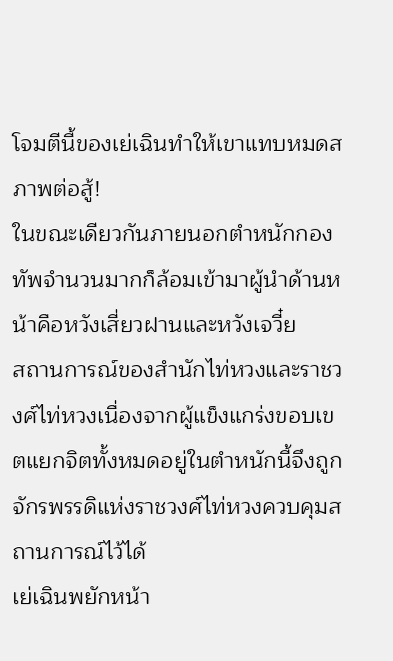โจมตีนี้ของเย่เฉินทำให้เขาแทบหมดสภาพต่อสู้!
ในขณะเดียวกันภายนอกตำหนักกองทัพจำนวนมากก็ล้อมเข้ามาผู้นำด้านหน้าคือหวังเสี่ยวฝานและหวังเจวี๋ย
สถานการณ์ของสำนักไท่หวงและราชวงศ์ไท่หวงเนื่องจากผู้แข็งแกร่งขอบเขตแยกจิตทั้งหมดอยู่ในตำหนักนี้จึงถูกจักรพรรดิแห่งราชวงศ์ไท่หวงควบคุมสถานการณ์ไว้ได้
เย่เฉินพยักหน้า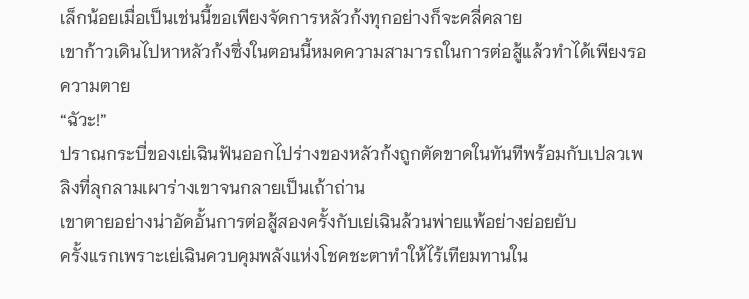เล็กน้อยเมื่อเป็นเช่นนี้ขอเพียงจัดการหลัวก้งทุกอย่างก็จะคลี่คลาย
เขาก้าวเดินไปหาหลัวก้งซึ่งในตอนนี้หมดความสามารถในการต่อสู้แล้วทำได้เพียงรอความตาย
“ฉัวะ!”
ปราณกระบี่ของเย่เฉินฟันออกไปร่างของหลัวก้งถูกตัดขาดในทันทีพร้อมกับเปลวเพลิงที่ลุกลามเผาร่างเขาจนกลายเป็นเถ้าถ่าน
เขาตายอย่างน่าอัดอั้นการต่อสู้สองครั้งกับเย่เฉินล้วนพ่ายแพ้อย่างย่อยยับ
ครั้งแรกเพราะเย่เฉินควบคุมพลังแห่งโชคชะตาทำให้ไร้เทียมทานใน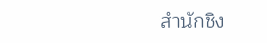สำนักชิง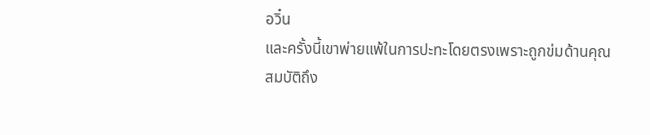อวิ๋น
และครั้งนี้เขาพ่ายแพ้ในการปะทะโดยตรงเพราะถูกข่มด้านคุณสมบัติถึง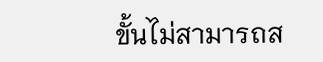ขั้นไม่สามารถส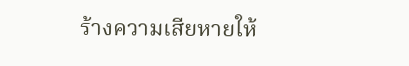ร้างความเสียหายให้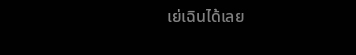เย่เฉินได้เลย